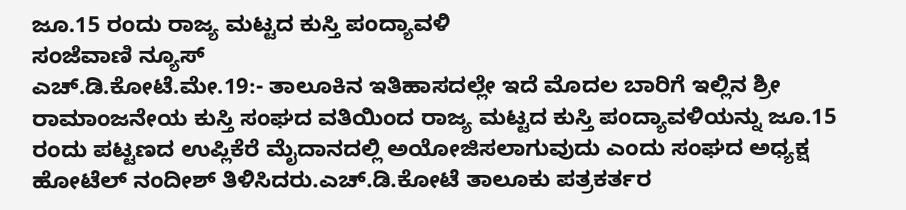ಜೂ.15 ರಂದು ರಾಜ್ಯ ಮಟ್ಟದ ಕುಸ್ತಿ ಪಂದ್ಯಾವಳಿ
ಸಂಜೆವಾಣಿ ನ್ಯೂಸ್
ಎಚ್.ಡಿ.ಕೋಟೆ.ಮೇ.19:- ತಾಲೂಕಿನ ಇತಿಹಾಸದಲ್ಲೇ ಇದೆ ಮೊದಲ ಬಾರಿಗೆ ಇಲ್ಲಿನ ಶ್ರೀ ರಾಮಾಂಜನೇಯ ಕುಸ್ತಿ ಸಂಘದ ವತಿಯಿಂದ ರಾಜ್ಯ ಮಟ್ಟದ ಕುಸ್ತಿ ಪಂದ್ಯಾವಳಿಯನ್ನು ಜೂ.15 ರಂದು ಪಟ್ಟಣದ ಉಪ್ಲಿಕೆರೆ ಮೈದಾನದಲ್ಲಿ ಅಯೋಜಿಸಲಾಗುವುದು ಎಂದು ಸಂಘದ ಅಧ್ಯಕ್ಷ ಹೋಟೆಲ್ ನಂದೀಶ್ ತಿಳಿಸಿದರು.ಎಚ್.ಡಿ.ಕೋಟೆ ತಾಲೂಕು ಪತ್ರಕರ್ತರ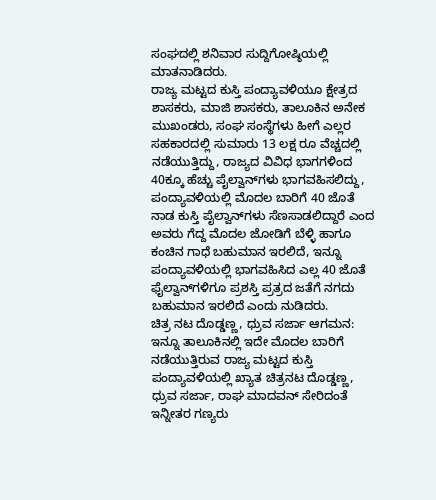ಸಂಘದಲ್ಲಿ ಶನಿವಾರ ಸುದ್ದಿಗೋಷ್ಠಿಯಲ್ಲಿ ಮಾತನಾಡಿದರು.
ರಾಜ್ಯ ಮಟ್ಟದ ಕುಸ್ತಿ ಪಂದ್ಯಾವಳಿಯೂ ಕ್ಷೇತ್ರದ ಶಾಸಕರು, ಮಾಜಿ ಶಾಸಕರು, ತಾಲೂಕಿನ ಅನೇಕ ಮುಖಂಡರು, ಸಂಘ ಸಂಸ್ಥೆಗಳು ಹೀಗೆ ಎಲ್ಲರ ಸಹಕಾರದಲ್ಲಿ ಸುಮಾರು 13 ಲಕ್ಷ ರೂ ವೆಚ್ಚದಲ್ಲಿ ನಡೆಯುತ್ತಿದ್ದು, ರಾಜ್ಯದ ವಿವಿಧ ಭಾಗಗಳಿಂದ 40ಕ್ಕೂ ಹೆಚ್ಚು ಪೈಲ್ವಾನ್‍ಗಳು ಭಾಗವಹಿಸಲಿದ್ದು, ಪಂದ್ಯಾವಳಿಯಲ್ಲಿ ಮೊದಲ ಬಾರಿಗೆ 40 ಜೊತೆ ನಾಡ ಕುಸ್ತಿ ಪೈಲ್ವಾನ್‍ಗಳು ಸೆಣಸಾಡಲಿದ್ದಾರೆ ಎಂದ ಅವರು ಗೆದ್ದ ಮೊದಲ ಜೋಡಿಗೆ ಬೆಳ್ಳಿ ಹಾಗೂ ಕಂಚಿನ ಗಾಧೆ ಬಹುಮಾನ ಇರಲಿದೆ, ಇನ್ನೂ ಪಂದ್ಯಾವಳಿಯಲ್ಲಿ ಭಾಗವಹಿಸಿದ ಎಲ್ಲ 40 ಜೊತೆ ಫೈಲ್ವಾನ್‍ಗಳಿಗೂ ಪ್ರಶಸ್ತಿ ಪ್ರತ್ರದ ಜತೆಗೆ ನಗದು ಬಹುಮಾನ ಇರಲಿದೆ ಎಂದು ನುಡಿದರು.
ಚಿತ್ರ ನಟ ದೊಡ್ಡಣ್ಣ, ಧ್ರುವ ಸರ್ಜಾ ಆಗಮನ: ಇನ್ನೂ ತಾಲೂಕಿನಲ್ಲಿ ಇದೇ ಮೊದಲ ಬಾರಿಗೆ ನಡೆಯುತ್ತಿರುವ ರಾಜ್ಯ ಮಟ್ಟದ ಕುಸ್ತಿ ಪಂದ್ಯಾವಳಿಯಲ್ಲಿ ಖ್ಯಾತ ಚಿತ್ರನಟ ದೊಡ್ಡಣ್ಣ, ಧ್ರುವ ಸರ್ಜಾ, ರಾಘ ಮಾದವನ್ ಸೇರಿದಂತೆ ಇನ್ನೀತರ ಗಣ್ಯರು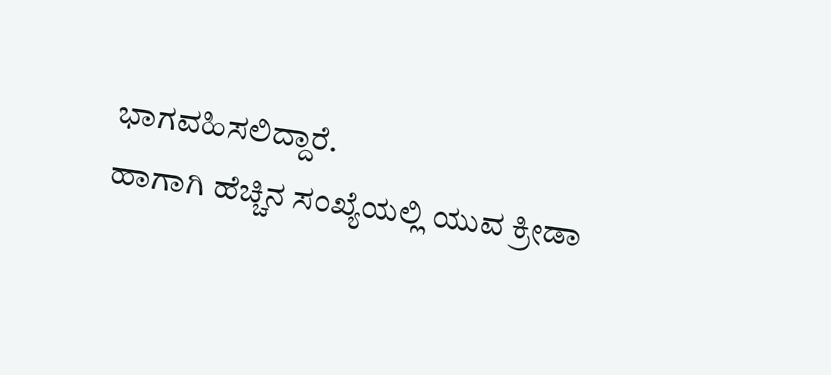ಭಾಗವಹಿಸಲಿದ್ದಾರೆ.
ಹಾಗಾಗಿ ಹೆಚ್ಚಿನ ಸಂಖ್ಯೆಯಲ್ಲಿ ಯುವ ಕ್ರೀಡಾ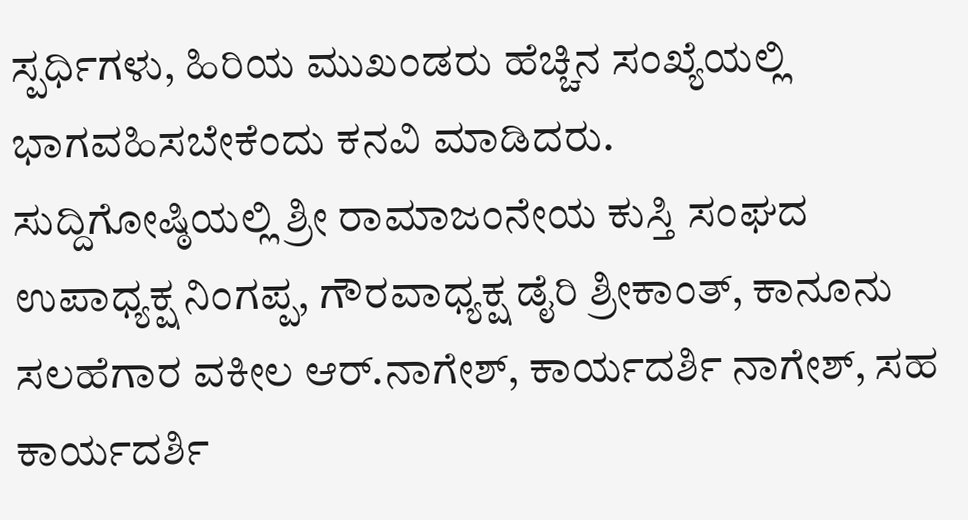ಸ್ಪರ್ಧಿಗಳು, ಹಿರಿಯ ಮುಖಂಡರು ಹೆಚ್ಚಿನ ಸಂಖ್ಯೆಯಲ್ಲಿ ಭಾಗವಹಿಸಬೇಕೆಂದು ಕನವಿ ಮಾಡಿದರು.
ಸುದ್ದಿಗೋಷ್ಠಿಯಲ್ಲಿ ಶ್ರೀ ರಾಮಾಜಂನೇಯ ಕುಸ್ತಿ ಸಂಘದ ಉಪಾಧ್ಯಕ್ಷ ನಿಂಗಪ್ಪ, ಗೌರವಾಧ್ಯಕ್ಷ ಡೈರಿ ಶ್ರೀಕಾಂತ್, ಕಾನೂನು ಸಲಹೆಗಾರ ವಕೀಲ ಆರ್.ನಾಗೇಶ್, ಕಾರ್ಯದರ್ಶಿ ನಾಗೇಶ್, ಸಹ ಕಾರ್ಯದರ್ಶಿ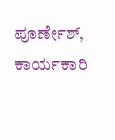ಪೂರ್ಣೇಶ್, ಕಾರ್ಯಕಾರಿ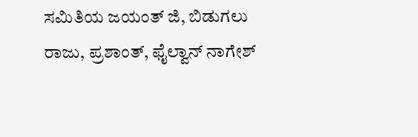ಸಮಿತಿಯ ಜಯಂತ್ ಜಿ, ಬಿಡುಗಲು ರಾಜು, ಪ್ರಶಾಂತ್, ಫೈಲ್ವಾನ್ ನಾಗೇಶ್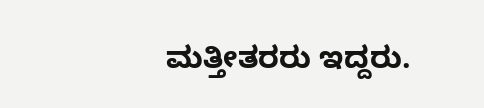ಮತ್ತೀತರರು ಇದ್ದರು.